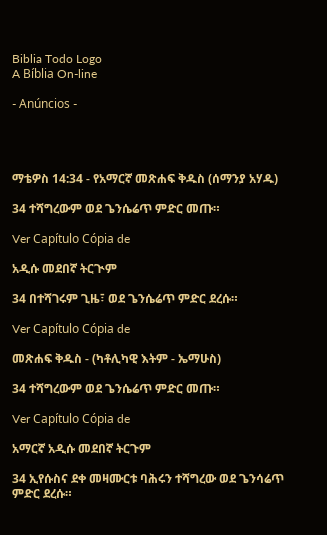Biblia Todo Logo
A Bíblia On-line

- Anúncios -




ማቴዎስ 14:34 - የአማርኛ መጽሐፍ ቅዱስ (ሰማንያ አሃዱ)

34 ተሻግረውም ወደ ጌንሴሬጥ ምድር መጡ።

Ver Capítulo Cópia de

አዲሱ መደበኛ ትርጒም

34 በተሻገሩም ጊዜ፣ ወደ ጌንሴሬጥ ምድር ደረሱ።

Ver Capítulo Cópia de

መጽሐፍ ቅዱስ - (ካቶሊካዊ እትም - ኤማሁስ)

34 ተሻግረውም ወደ ጌንሴሬጥ ምድር መጡ።

Ver Capítulo Cópia de

አማርኛ አዲሱ መደበኛ ትርጉም

34 ኢየሱስና ደቀ መዛሙርቱ ባሕሩን ተሻግረው ወደ ጌንሳሬጥ ምድር ደረሱ።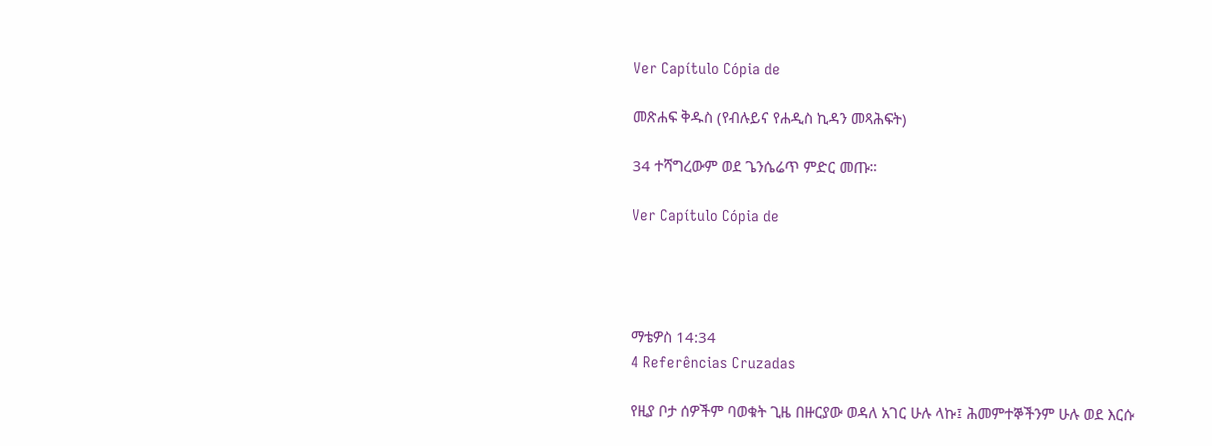Ver Capítulo Cópia de

መጽሐፍ ቅዱስ (የብሉይና የሐዲስ ኪዳን መጻሕፍት)

34 ተሻግረውም ወደ ጌንሴሬጥ ምድር መጡ።

Ver Capítulo Cópia de




ማቴዎስ 14:34
4 Referências Cruzadas

የዚያ ቦታ ሰዎችም ባወቁት ጊዜ በዙርያው ወዳለ አገር ሁሉ ላኩ፤ ሕመምተኞችንም ሁሉ ወደ እርሱ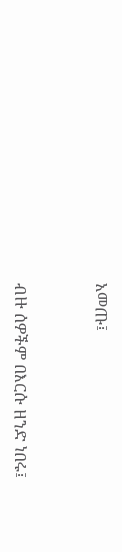አመጡ፤


ብዙ ሰዎችም በእርሱ ዘንድ ነበሩ፤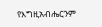የእግዚአብሔርንም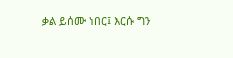ቃል ይሰሙ ነበር፤ እርሱ ግን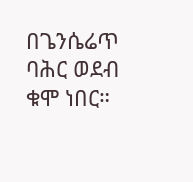በጌንሴሬጥ ባሕር ወደብ ቁሞ ነበር።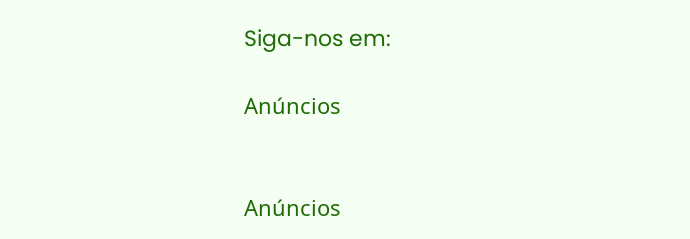Siga-nos em:

Anúncios


Anúncios